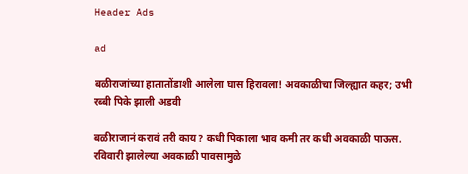Header Ads

ad

बळीराजांच्या हातातोंडाशी आलेला घास हिरावला! अवकाळीचा जिल्ह्यात कहर; उभी रब्बी पिके झाली अडवी

बळीराजानं करावं तरी काय? कधी पिकाला भाव कमी तर कधी अवकाळी पाऊस. रविवारी झालेल्या अवकाळी पावसामुळे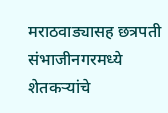मराठवाड्यासह छत्रपती संभाजीनगरमध्ये शेतकऱ्यांचे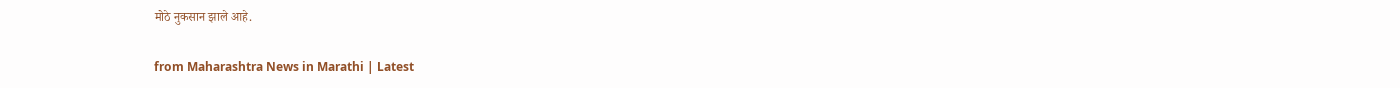मोठे नुकसान झाले आहे.

from Maharashtra News in Marathi | Latest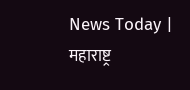News Today | महाराष्ट्र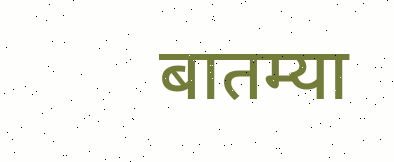बातम्या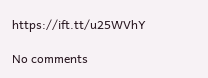https://ift.tt/u25WVhY

No comments